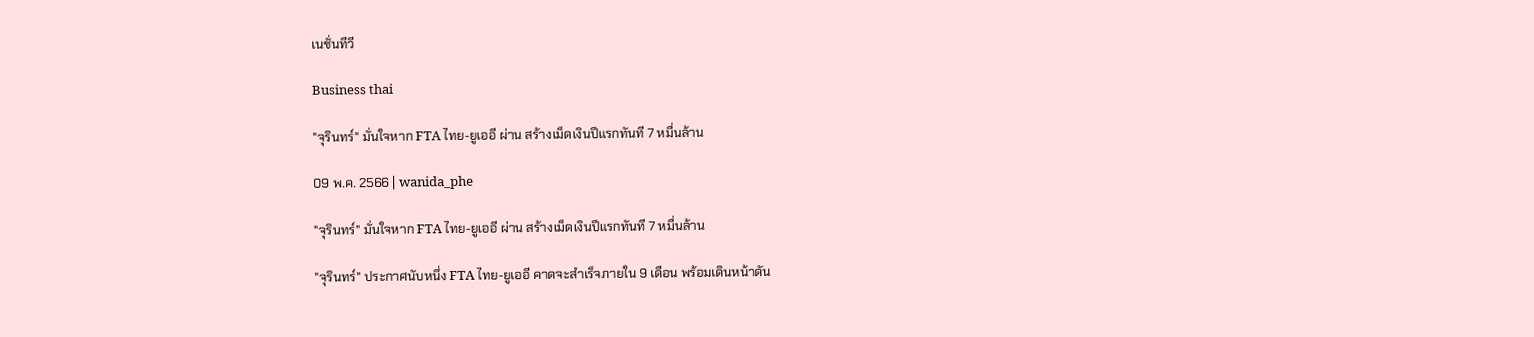เนชั่นทีวี

Business thai

"จุรินทร์" มั่นใจหาก FTA ไทย-ยูเออี ผ่าน สร้างเม็ดเงินปีแรกทันที 7 หมื่นล้าน

09 พ.ค. 2566 | wanida_phe

"จุรินทร์" มั่นใจหาก FTA ไทย-ยูเออี ผ่าน สร้างเม็ดเงินปีแรกทันที 7 หมื่นล้าน

"จุรินทร์" ประกาศนับหนึ่ง FTA ไทย-ยูเออี คาดจะสำเร็จภายใน 9 เดือน พร้อมเดินหน้าดัน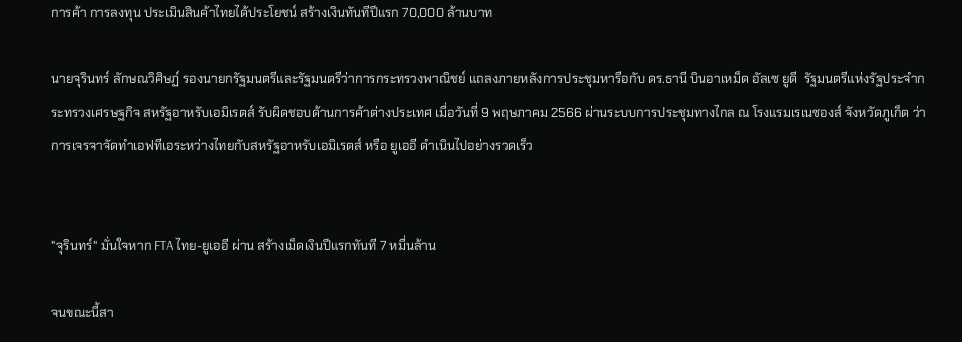การค้า การลงทุน ประเมินสินค้าไทยได้ประโยชน์ สร้างเงินทันทีปีแรก 70,000 ล้านบาท

นายจุรินทร์ ลักษณวิศิษฏ์ รองนายกรัฐมนตรีและรัฐมนตรีว่าการกระทรวงพาณิชย์ แถลงภายหลังการประชุมหารือกับ ดร.ธานี บินอาเหม็ด อัลเซ ยูดี  รัฐมนตรีแห่งรัฐประจำกระทรวงเศรษฐกิจ สหรัฐอาหรับเอมิเรตส์ รับผิดชอบด้านการค้าต่างประเทศ เมื่อวันที่ 9 พฤษภาคม 2566 ผ่านระบบการประชุมทางไกล ณ โรงแรมเรเนซองส์ จังหวัดภูเก็ต ว่า การเจรจาจัดทำเอฟทีเอระหว่างไทยกับสหรัฐอาหรับเอมิเรตส์ หรือ ยูเออี ดำเนินไปอย่างรวดเร็ว


"จุรินทร์" มั่นใจหาก FTA ไทย-ยูเออี ผ่าน สร้างเม็ดเงินปีแรกทันที 7 หมื่นล้าน

จนขณะนี้สา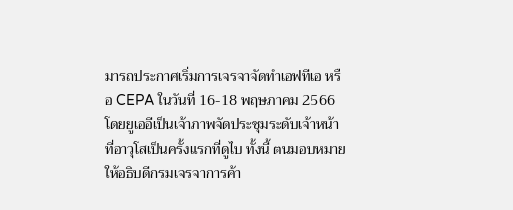มารถประกาศเริ่มการเจรจาจัดทำเอฟทีเอ หรือ CEPA ในวันที่ 16-18 พฤษภาคม 2566 โดยยูเออีเป็นเจ้าภาพจัดประชุมระดับเจ้าหน้าที่อาวุโสเป็นครั้งแรกที่ดูไบ ทั้งนี้ ตนมอบหมายให้อธิบดีกรมเจรจาการค้า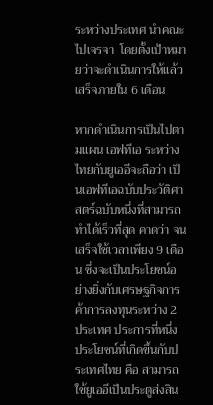ระหว่างประเทศ นำคณะไปเจรจา  โดยตั้งเป้าหมายว่าจะดำเนินการให้แล้วเสร็จภายใน 6 เดือน

หากดำเนินการเป็นไปตามแผน เอฟทีเอ ระหว่างไทยกับยูเออีจะถือว่า เป็นเอฟทีเอฉบับประวัติศาสตร์ฉบับหนึ่งที่สามารถทำได้เร็วที่สุด คาดว่า จนเสร็จใช้เวลาเพียง 9 เดือน ซึ่งจะเป็นประโยชน์อย่างยิ่งกับเศรษฐกิจการค้าการลงทุนระหว่าง 2 ประเทศ ประการที่หนึ่ง ประโยชน์ที่เกิดขึ้นกับประเทศไทย คือ สามารถใช้ยูเออีเป็นประตูส่งสิน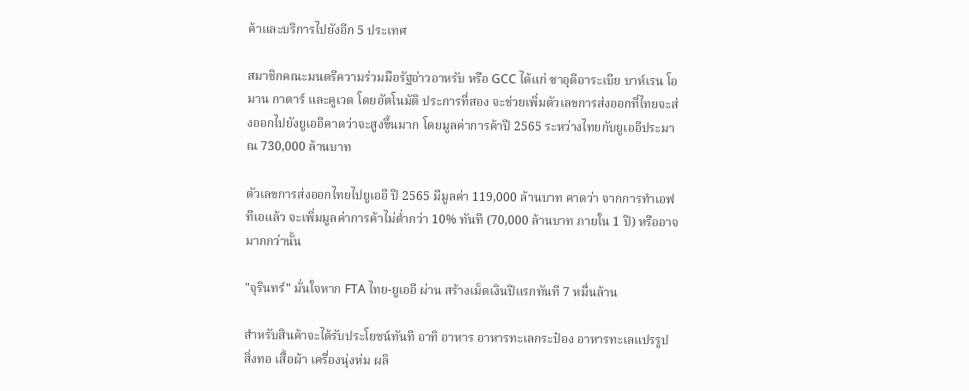ค้าและบริการไปยังอีก 5 ประเทศ

สมาชิกคณะมนตรีความร่วมมือรัฐอ่าวอาหรับ หรือ GCC ได้แก่ ซาอุดีอาระเบีย บาห์เรน โอมาน กาตาร์ และคูเวต โดยอัตโนมัติ ประการที่สอง จะช่วยเพิ่มตัวเลขการส่งออกที่ไทยจะส่งออกไปยังยูเออีคาดว่าจะสูงขึ้นมาก โดยมูลค่าการค้าปี 2565 ระหว่างไทยกับยูเออีประมาณ 730,000 ล้านบาท

ตัวเลขการส่งออกไทยไปยูเออี ปี 2565 มีมูลค่า 119,000 ล้านบาท คาดว่า จากการทำเอฟทีเอแล้ว จะเพิ่มมูลค่าการค้าไม่ต่ำกว่า 10% ทันที (70,000 ล้านบาท ภายใน 1 ปี) หรืออาจมากกว่านั้น

"จุรินทร์" มั่นใจหาก FTA ไทย-ยูเออี ผ่าน สร้างเม็ดเงินปีแรกทันที 7 หมื่นล้าน

สำหรับสินค้าจะได้รับประโยชน์ทันที อาทิ อาหาร อาหารทะเลกระป๋อง อาหารทะเลแปรรูป สิ่งทอ เสื้อผ้า เครื่องนุ่งห่ม ผลิ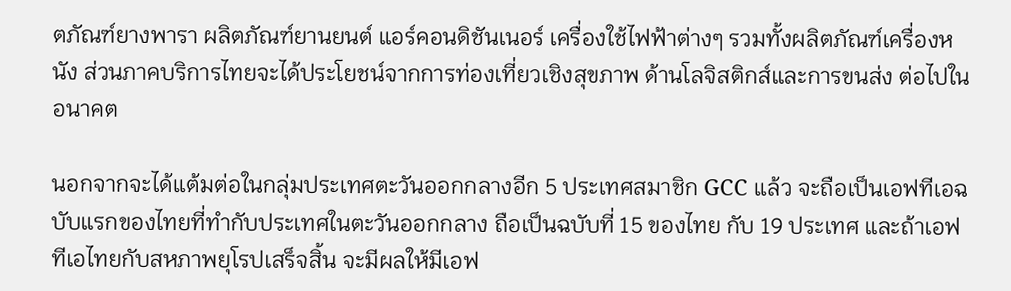ตภัณฑ์ยางพารา ผลิตภัณฑ์ยานยนต์ แอร์คอนดิชันเนอร์ เครื่องใช้ไฟฟ้าต่างๆ รวมทั้งผลิตภัณฑ์เครื่องหนัง ส่วนภาคบริการไทยจะได้ประโยชน์จากการท่องเที่ยวเชิงสุขภาพ ด้านโลจิสติกส์และการขนส่ง ต่อไปในอนาคต

นอกจากจะได้แต้มต่อในกลุ่มประเทศตะวันออกกลางอีก 5 ประเทศสมาชิก GCC แล้ว จะถือเป็นเอฟทีเอฉบับแรกของไทยที่ทำกับประเทศในตะวันออกกลาง ถือเป็นฉบับที่ 15 ของไทย กับ 19 ประเทศ และถ้าเอฟทีเอไทยกับสหภาพยุโรปเสร็จสิ้น จะมีผลให้มีเอฟ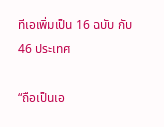ทีเอเพิ่มเป็น 16 ฉบับ กับ 46 ประเทศ

“ถือเป็นเอ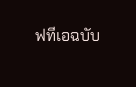ฟทีเอฉบับ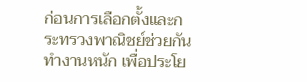ก่อนการเลือกตั้งและกระทรวงพาณิชย์ช่วยกันทำงานหนัก เพื่อประโย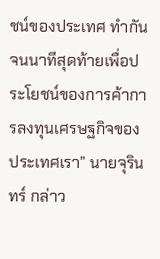ชน์ของประเทศ ทำกันจนนาทีสุดท้ายเพื่อประโยชน์ของการค้าการลงทุนเศรษฐกิจของประเทศเรา” นายจุรินทร์ กล่าว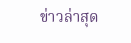ข่าวล่าสุด